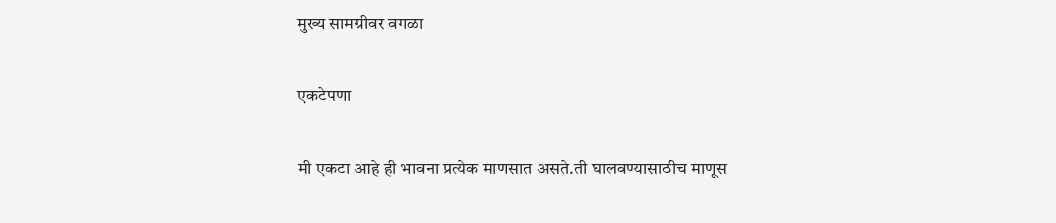मुख्य सामग्रीवर वगळा

एकटेपणा

मी एकटा आहे ही भावना प्रत्येक माणसात असते.ती घालवण्यासाठीच माणूस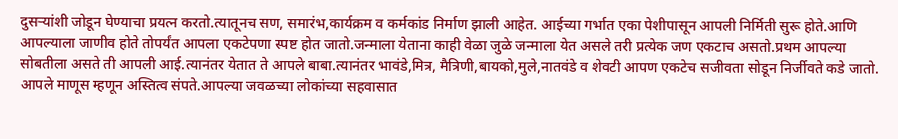दुसऱ्यांशी जोडून घेण्याचा प्रयत्न करतो.त्यातूनच सण, समारंभ,कार्यक्रम व कर्मकांड निर्माण झाली आहेत. आईच्या गर्भात एका पेशीपासून आपली निर्मिती सुरू होते.आणि आपल्याला जाणीव होते तोपर्यंत आपला एकटेपणा स्पष्ट होत जातो.जन्माला येताना काही वेळा जुळे जन्माला येत असले तरी प्रत्येक जण एकटाच असतो.प्रथम आपल्या सोबतीला असते ती आपली आई.त्यानंतर येतात ते आपले बाबा.त्यानंतर भावंडे,मित्र, मैत्रिणी,बायको,मुले,नातवंडे व शेवटी आपण एकटेच सजीवता सोडून निर्जीवते कडे जातो. आपले माणूस म्हणून अस्तित्व संपते.आपल्या जवळच्या लोकांच्या सहवासात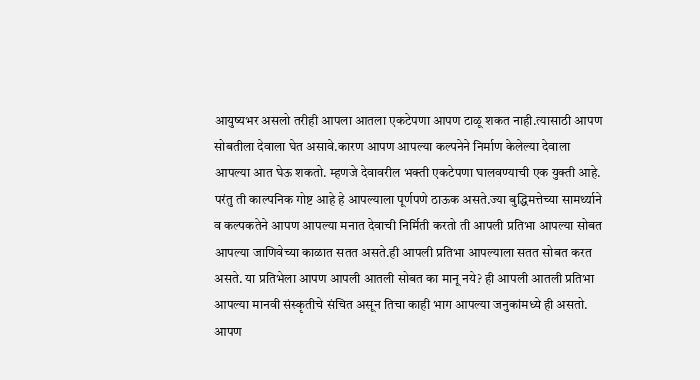आयुष्यभर असलो तरीही आपला आतला एकटेपणा आपण टाळू शकत नाही.त्यासाठी आपण सोबतीला देवाला घेत असावे.कारण आपण आपल्या कल्पनेने निर्माण केलेल्या देवाला आपल्या आत घेऊ शकतो. म्हणजे देवावरील भक्ती एकटेपणा घालवण्याची एक युक्ती आहे. परंतु ती काल्पनिक गोष्ट आहे हे आपल्याला पूर्णपणे ठाऊक असते.ज्या बुद्धिमत्तेच्या सामर्थ्याने व कल्पकतेने आपण आपल्या मनात देवाची निर्मिती करतो ती आपली प्रतिभा आपल्या सोबत आपल्या जाणिवेच्या काळात सतत असते.ही आपली प्रतिभा आपल्याला सतत सोबत करत असते. या प्रतिभेला आपण आपली आतली सोबत का मानू नये? ही आपली आतली प्रतिभा  आपल्या मानवी संस्कृतीचे संचित असून तिचा काही भाग आपल्या जनुकांमध्ये ही असतो. आपण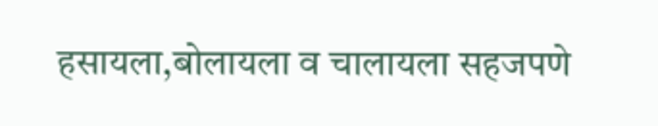हसायला,बोलायला व चालायला सहजपणे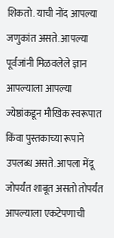शिकतो. याची नोंद आपल्या
जणुकांत असते. आपल्या पूर्वजांनी मिळवलेले ज्ञान आपल्याला आपल्या ज्येष्ठांकडून मौखिक स्वरूपात किंवा पुस्तकाच्या रूपाने उपलब्ध असते. आपला मेंदू जोपर्यंत शाबूत असतो तोपर्यंत आपल्याला एकटेपणाची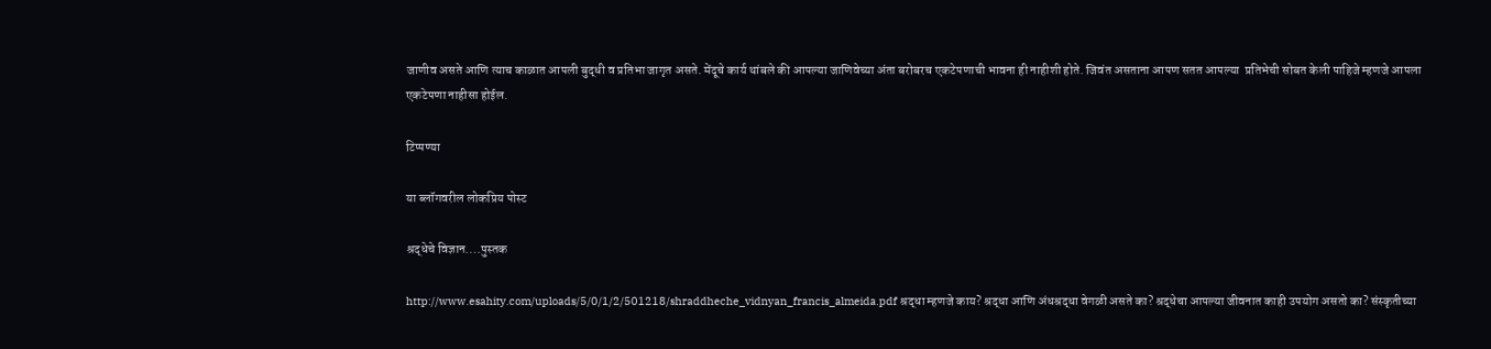जाणीव असते आणि त्याच काळात आपली बुद्धी व प्रतिभा जागृत असते. मेंदूचे कार्य थांबले की आपल्या जाणिवेच्या अंता बरोबरच एकटेपणाची भावना ही नाहीशी होते. जिवंत असताना आपण सतत आपल्या  प्रतिभेची सोबत केली पाहिजे म्हणजे आपला एकटेपणा नाहीसा होईल.

टिप्पण्या

या ब्लॉगवरील लोकप्रिय पोस्ट

श्रद्धेचे विज्ञान....पुस्तक

http://www.esahity.com/uploads/5/0/1/2/501218/shraddheche_vidnyan_francis_almeida.pdf श्रद्धा म्हणजे काय? श्रद्धा आणि अंधश्रद्धा वेगळी असते का? श्रद्धेचा आपल्या जीवनात काही उपयोग असतो का? संस्कृतीच्या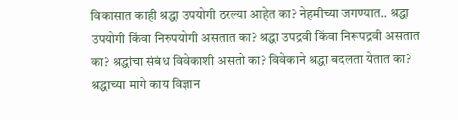विकासात काही श्रद्धा उपयोगी ठरल्या आहेत का? नेहमीच्या जगण्यात.. श्रद्धा उपयोगी किंवा निरुपयोगी असतात का? श्रद्धा उपद्रवी किंवा निरूपद्रवी असतात का? श्रद्धांचा संबंध विवेकाशी असतो का? विवेकाने श्रद्धा बदलता येतात का? श्रद्धाच्या मागे काय विज्ञान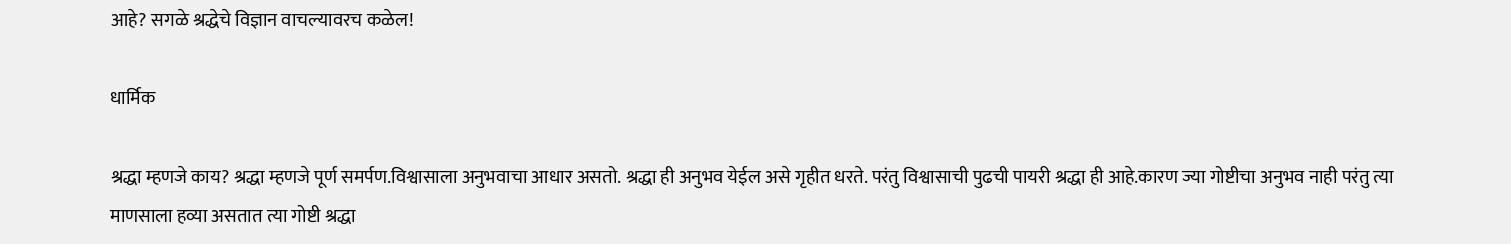आहे? सगळे श्रद्धेचे विज्ञान वाचल्यावरच कळेल!

धार्मिक

श्रद्धा म्हणजे काय? श्रद्धा म्हणजे पूर्ण समर्पण.विश्वासाला अनुभवाचा आधार असतो. श्रद्धा ही अनुभव येईल असे गृहीत धरते. परंतु विश्वासाची पुढची पायरी श्रद्धा ही आहे‌.कारण ज्या गोष्टीचा अनुभव नाही परंतु त्या माणसाला हव्या असतात त्या गोष्टी श्रद्धा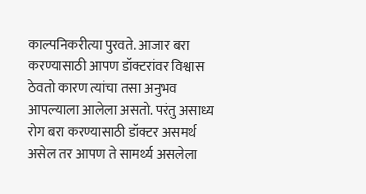काल्पनिकरीत्या पुरवते. आजार बरा करण्यासाठी आपण डॉक्टरांवर विश्वास ठेवतो कारण त्यांचा तसा अनुभव आपल्याला आलेला असतो. परंतु असाध्य रोग बरा करण्यासाठी डॉक्टर असमर्थ असेल तर आपण ते सामर्थ्य असलेला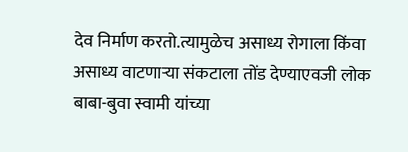देव निर्माण करतो.त्यामुळेच असाध्य रोगाला किंवा असाध्य वाटणार्‍या संकटाला तोंड देण्याएवजी लोक बाबा-बुवा स्वामी यांच्या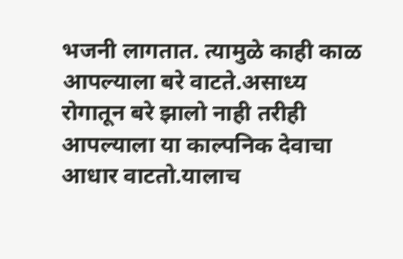भजनी लागतात. त्यामुळे काही काळ आपल्याला बरे वाटते.असाध्य रोगातून बरे झालो नाही तरीही आपल्याला या काल्पनिक देवाचा आधार वाटतो.यालाच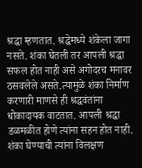श्रद्धा म्हणतात. श्रद्धेमध्ये शंकेला जागा नसते. शंका घेतली तर आपली श्रद्धा सफल होत नाही असे अगोदरच मनावर ठसवलेले असते.त्यामुळे शंका निर्माण करणारी माणसे ही श्रद्धवंतांना धोकादायक वाटतात. आपली श्रद्धा डळमळीत होणे त्यांना सहन होत नाही. शंका घेण्याची त्यांना विलक्षण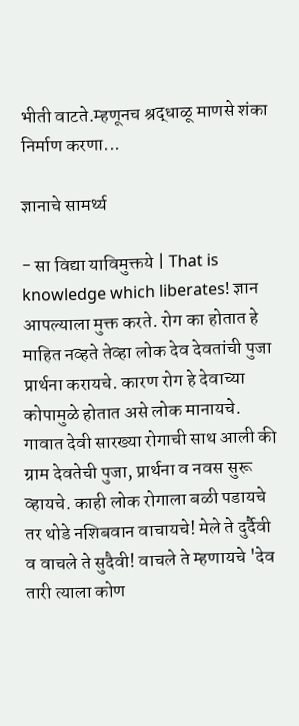भीती वाटते.म्हणूनच श्रद्धाळू माणसे शंका निर्माण करणा...

ज्ञानाचे सामर्थ्य

- सा विद्या याविमुक्तये | That is knowledge which liberates! ज्ञान आपल्याला मुक्त करते. रोग का होतात हे माहित नव्हते तेव्हा लोक देव देवतांची पुजा प्रार्थना करायचे. कारण रोग हे देवाच्या कोपामुळे होतात असे लोक मानायचे. गावात देवी सारख्या रोगाची साथ आली की ग्राम देवतेची पुजा, प्रार्थना व नवस सुरू व्हायचे. काही लोक रोगाला बळी पडायचे तर थोडे नशिबवान वाचायचे! मेले ते दुर्दैवी व वाचले ते सुदैवी! वाचले ते म्हणायचे 'देव तारी त्याला कोण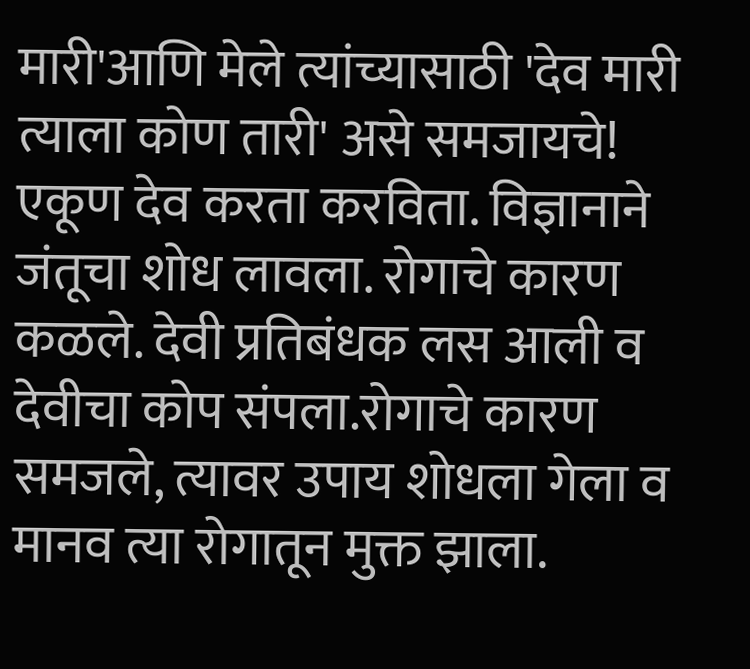मारी'आणि मेले त्यांच्यासाठी 'देव मारी त्याला कोण तारी' असे समजायचे! एकूण देव करता करविता. विज्ञानाने जंतूचा शोध लावला. रोगाचे कारण कळले. देवी प्रतिबंधक लस आली व देवीचा कोप संपला.रोगाचे कारण समजले, त्यावर उपाय शोधला गेला व मानव त्या रोगातून मुक्त झाला.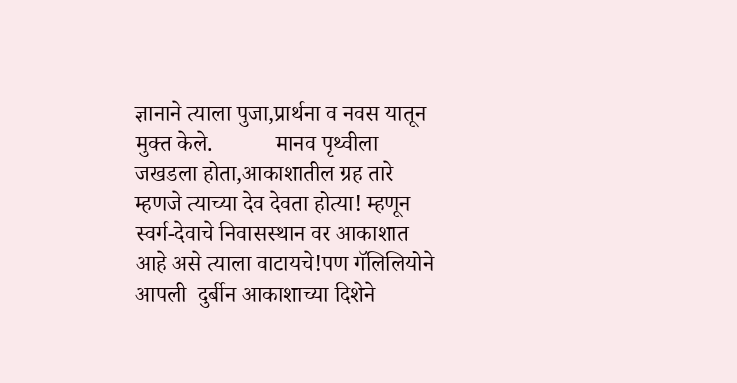ज्ञानाने त्याला पुजा,प्रार्थना व नवस यातून मुक्त केले.           मानव पृथ्वीला जखडला होता,आकाशातील ग्रह तारे म्हणजे त्याच्या देव देवता होत्या! म्हणून स्वर्ग-देवाचे निवासस्थान वर आकाशात आहे असे त्याला वाटायचे!पण गॅलिलियोने आपली  दुर्बीन आकाशाच्या दिशेने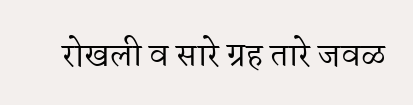रोखली व सारे ग्रह तारे जवळ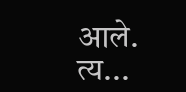आले. त्य...